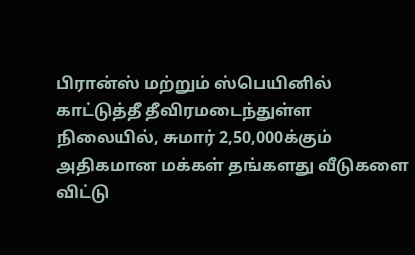பிரான்ஸ் மற்றும் ஸ்பெயினில் காட்டுத்தீ தீவிரமடைந்துள்ள நிலையில், சுமார் 2,50,000க்கும் அதிகமான மக்கள் தங்களது வீடுகளை விட்டு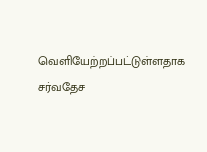வெளியேற்றப்பட்டுள்ளதாக சர்வதேச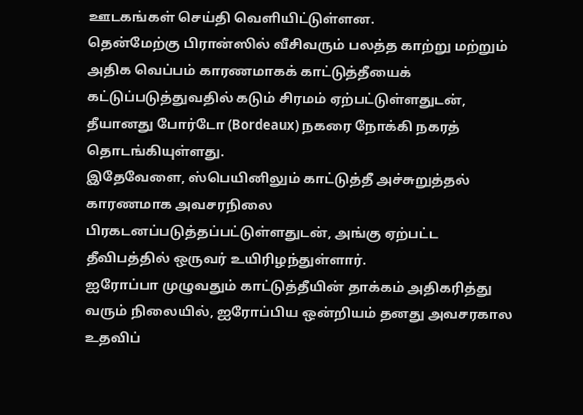ஊடகங்கள் செய்தி வெளியிட்டுள்ளன.
தென்மேற்கு பிரான்ஸில் வீசிவரும் பலத்த காற்று மற்றும் அதிக வெப்பம் காரணமாகக் காட்டுத்தீயைக் கட்டுப்படுத்துவதில் கடும் சிரமம் ஏற்பட்டுள்ளதுடன், தீயானது போர்டோ (Bordeaux) நகரை நோக்கி நகரத் தொடங்கியுள்ளது.
இதேவேளை, ஸ்பெயினிலும் காட்டுத்தீ அச்சுறுத்தல் காரணமாக அவசரநிலை பிரகடனப்படுத்தப்பட்டுள்ளதுடன், அங்கு ஏற்பட்ட தீவிபத்தில் ஒருவர் உயிரிழந்துள்ளார்.
ஐரோப்பா முழுவதும் காட்டுத்தீயின் தாக்கம் அதிகரித்து வரும் நிலையில், ஐரோப்பிய ஒன்றியம் தனது அவசரகால உதவிப்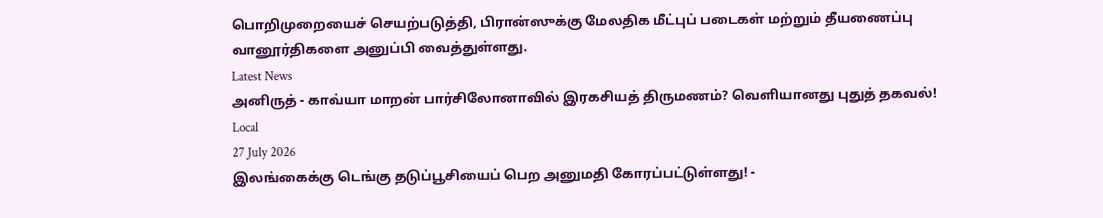பொறிமுறையைச் செயற்படுத்தி, பிரான்ஸுக்கு மேலதிக மீட்புப் படைகள் மற்றும் தீயணைப்பு வானூர்திகளை அனுப்பி வைத்துள்ளது.
Latest News
அனிருத் - காவ்யா மாறன் பார்சிலோனாவில் இரகசியத் திருமணம்? வெளியானது புதுத் தகவல்!
Local
27 July 2026
இலங்கைக்கு டெங்கு தடுப்பூசியைப் பெற அனுமதி கோரப்பட்டுள்ளது! -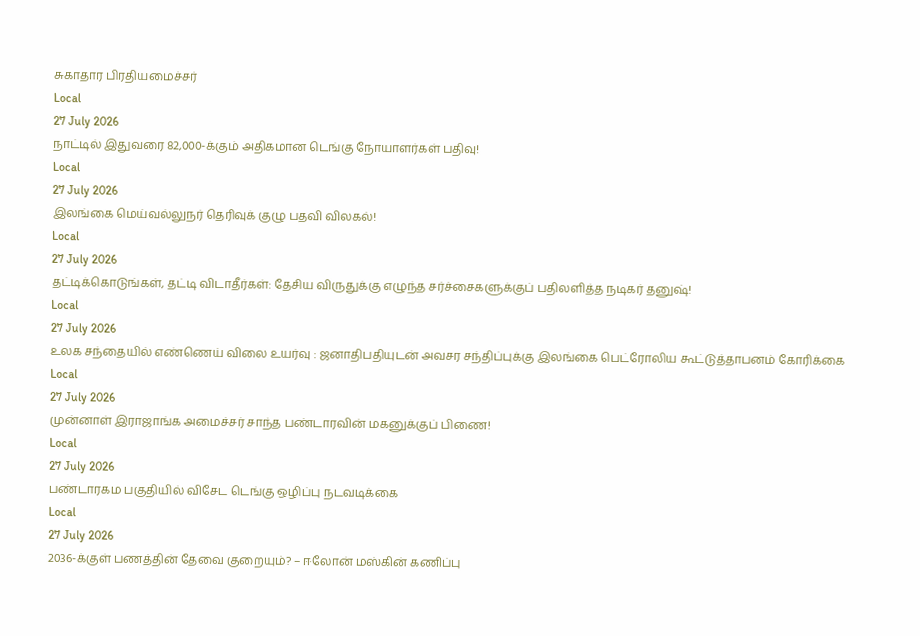சுகாதார பிரதியமைச்சர்
Local
27 July 2026
நாட்டில் இதுவரை 82,000-க்கும் அதிகமான டெங்கு நோயாளர்கள் பதிவு!
Local
27 July 2026
இலங்கை மெய்வல்லுநர் தெரிவுக் குழு பதவி விலகல்!
Local
27 July 2026
தட்டிக்கொடுங்கள், தட்டி விடாதீர்கள்: தேசிய விருதுக்கு எழுந்த சர்ச்சைகளுக்குப் பதிலளித்த நடிகர் தனுஷ்!
Local
27 July 2026
உலக சந்தையில் எண்ணெய் விலை உயர்வு : ஜனாதிபதியுடன் அவசர சந்திப்புக்கு இலங்கை பெட்ரோலிய கூட்டுத்தாபனம் கோரிக்கை
Local
27 July 2026
முன்னாள் இராஜாங்க அமைச்சர் சாந்த பண்டாரவின் மகனுக்குப் பிணை!
Local
27 July 2026
பண்டாரகம பகுதியில் விசேட டெங்கு ஒழிப்பு நடவடிக்கை
Local
27 July 2026
2036-க்குள் பணத்தின் தேவை குறையும்? – ஈலோன் மஸ்கின் கணிப்பு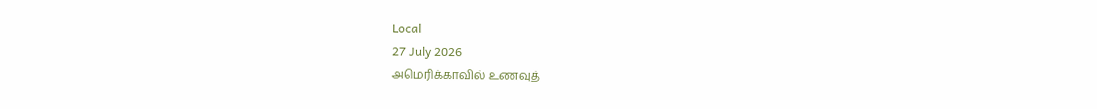Local
27 July 2026
அமெரிக்காவில் உணவுத்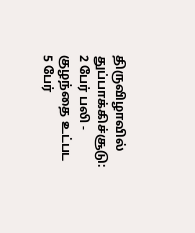திருவிழாவில் துப்பாக்கிச்சூடு: 2 பேர் பலி - குழந்தை உட்பட 5 பேர்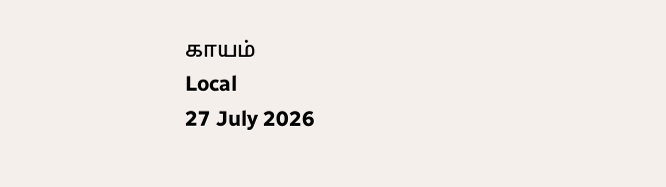காயம்
Local
27 July 2026